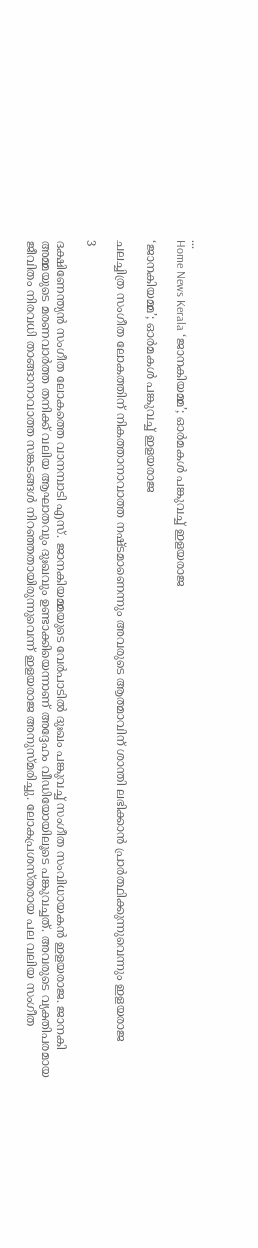...
Home News Kerala ‘ജാനകിയമ്മ’; ഓർമകൾ പങ്കുവച്ച് ഇളയരാജ

‘ജാനകിയമ്മ’; ഓർമകൾ പങ്കുവച്ച് ഇളയരാജ

ചലച്ചിത്ര സംഗീത ലോകത്തിന് നികത്താനാവാത്ത നഷ്‌ടമാണെന്നും അവരുടെ ആത്മാവിന് ശാന്തി ലഭിക്കാൻ പ്രാർത്ഥിക്കുന്നുവെന്നും ഇളയരാജ

3

ദക്ഷിണേന്ത്യൻ സംഗീത ലോകത്തെ വാനമ്പാടി എസ്. ജാനകിയമ്മയുടെ വേർപാടിൽ ദുഃഖം പങ്കുവച്ച് സംഗീത സംവിധായകൻ ഇളയരാജ. ജാനകി അമ്മയുടെ മരണവാർത്ത തനിക്ക് വലിയ ആഘാതവും ദുഃഖവും ഉണ്ടാക്കിയെന്നാണ് അദ്ദേഹം വീഡിയോയിലൂടെ പങ്കുവച്ചത്. അവരുടെ വ്യക്തിപരമായ ജീവിതം നിരവധി താങ്ങാനാവാത്ത സങ്കടങ്ങൾ നിറഞ്ഞതായിരുന്നുവെന്ന് ഇളയരാജ അനുസ്‌മരിച്ചു. ലോകപ്രശസ്‌തരായ പല വലിയ സംഗീത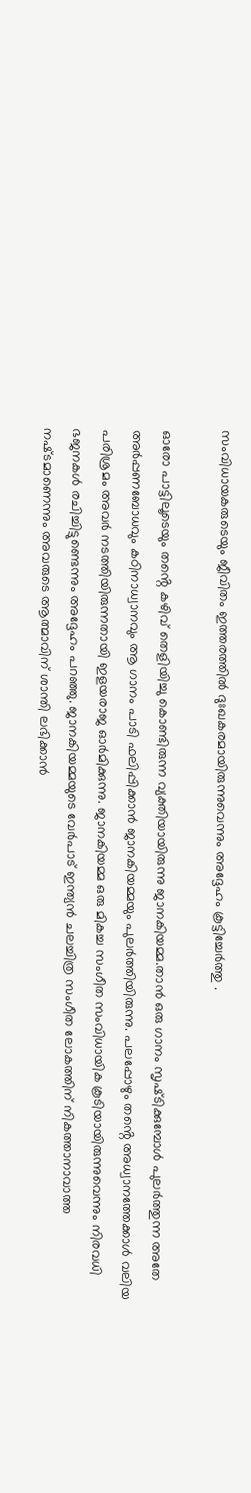സംവിധായകരുടെയും ജീവിതം ഇത്തരത്തിൽ ദുഃഖകരമായിരുന്നുവെന്നും അദ്ദേഹം കൂട്ടിച്ചേർത്തു .

ഓരോ പാട്ടിലൂടെയും തൻ്റെ കഴിവ് തെളിയിച്ചു കൊണ്ടിരുന്ന വ്യക്തിയായിരുന്നു ജാനകിയമ്മ.താൻ ഒരു ഗാനം സൃഷ്‌ടിക്കുമ്പോൾ പുലർത്തുന്ന അതേ അർപ്പണബോധവും കഠിനാധ്വാനവും ആ ഗാനം പാടി ഫലിപ്പിക്കാൻ ജാനകിയമ്മയും പുലർത്തിയിരുന്നു. പലപ്പോഴും തൻ്റെ അധ്വാനത്തേക്കാൾ വലിയ പരിശ്രമം അവർ നടത്തിയിരുന്നതായി ഇളയരാജ ഓ‌ർമിക്കുന്നു. ജാനകിയമ്മ ഒരു മികച്ച സംഗീത സംവിധായിക കൂടിയായിരുന്നുവെന്നും നിരവധി ഭജനകൾ രചിച്ചിട്ടുണ്ടെന്നും അദ്ദേഹം പറഞ്ഞു. ജാനകിയമ്മയുടെ വേർപാട് ഇന്ത്യൻ ചലച്ചിത്ര സംഗീത ലോകത്തിന് നികത്താനാവാത്ത നഷ്‌ടമാണെന്നും അവരുടെ ആത്മാവിന് ശാന്തി ലഭിക്കാൻ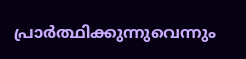പ്രാർത്ഥിക്കുന്നുവെന്നും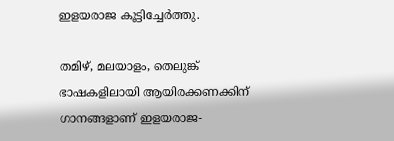ഇളയരാജ കൂട്ടിച്ചേർത്തു.

തമിഴ്, മലയാളം, തെലുങ്ക് ഭാഷകളിലായി ആയിരക്കണക്കിന് ഗാനങ്ങളാണ് ഇളയരാജ-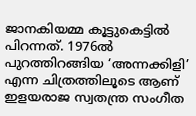ജാനകിയമ്മ കൂട്ടുകെട്ടിൽ പിറന്നത്. 1976ൽ പുറത്തിറങ്ങിയ ‘അന്നക്കിളി’ എന്ന ചിത്രത്തിലൂടെ ആണ് ഇളയരാജ സ്വതന്ത്ര സംഗീത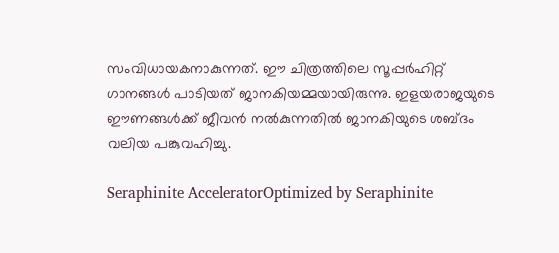സംവിധായകനാകുന്നത്. ഈ ചിത്രത്തിലെ സൂപ്പർഹിറ്റ് ഗാനങ്ങൾ പാടിയത് ജാനകിയമ്മയായിരുന്നു. ഇളയരാജയുടെ ഈണങ്ങൾക്ക് ജീവൻ നൽകുന്നതിൽ ജാനകിയുടെ ശബ്‌ദം വലിയ പങ്കുവഹിച്ചു.

Seraphinite AcceleratorOptimized by Seraphinite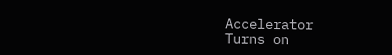Accelerator
Turns on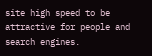site high speed to be attractive for people and search engines.